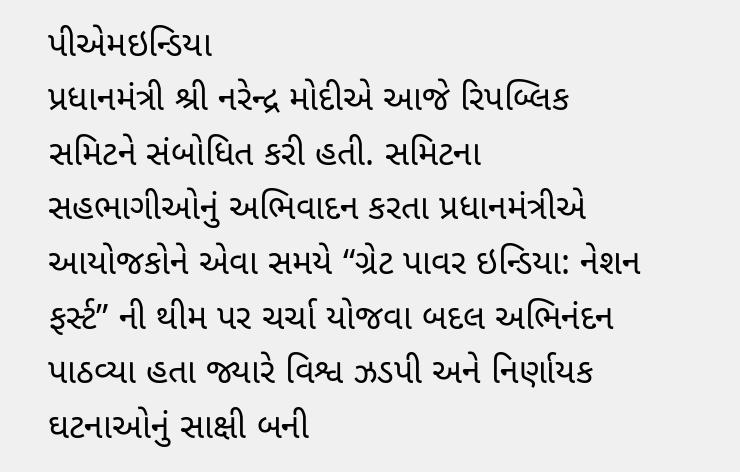પીએમઇન્ડિયા
પ્રધાનમંત્રી શ્રી નરેન્દ્ર મોદીએ આજે રિપબ્લિક સમિટને સંબોધિત કરી હતી. સમિટના સહભાગીઓનું અભિવાદન કરતા પ્રધાનમંત્રીએ આયોજકોને એવા સમયે “ગ્રેટ પાવર ઇન્ડિયા: નેશન ફર્સ્ટ” ની થીમ પર ચર્ચા યોજવા બદલ અભિનંદન પાઠવ્યા હતા જ્યારે વિશ્વ ઝડપી અને નિર્ણાયક ઘટનાઓનું સાક્ષી બની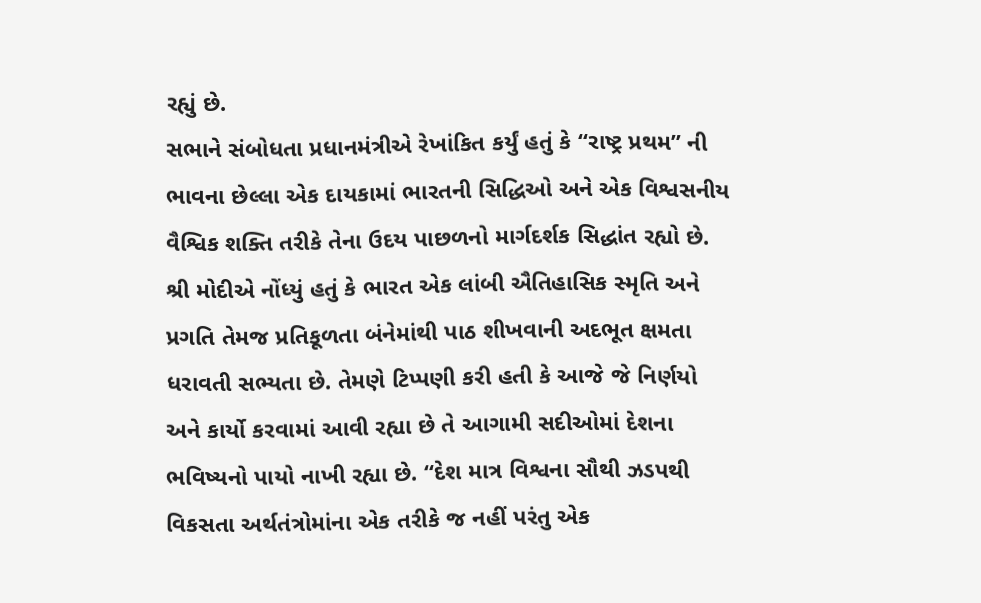રહ્યું છે.
સભાને સંબોધતા પ્રધાનમંત્રીએ રેખાંકિત કર્યું હતું કે “રાષ્ટ્ર પ્રથમ” ની ભાવના છેલ્લા એક દાયકામાં ભારતની સિદ્ધિઓ અને એક વિશ્વસનીય વૈશ્વિક શક્તિ તરીકે તેના ઉદય પાછળનો માર્ગદર્શક સિદ્ધાંત રહ્યો છે. શ્રી મોદીએ નોંધ્યું હતું કે ભારત એક લાંબી ઐતિહાસિક સ્મૃતિ અને પ્રગતિ તેમજ પ્રતિકૂળતા બંનેમાંથી પાઠ શીખવાની અદભૂત ક્ષમતા ધરાવતી સભ્યતા છે. તેમણે ટિપ્પણી કરી હતી કે આજે જે નિર્ણયો અને કાર્યો કરવામાં આવી રહ્યા છે તે આગામી સદીઓમાં દેશના ભવિષ્યનો પાયો નાખી રહ્યા છે. “દેશ માત્ર વિશ્વના સૌથી ઝડપથી વિકસતા અર્થતંત્રોમાંના એક તરીકે જ નહીં પરંતુ એક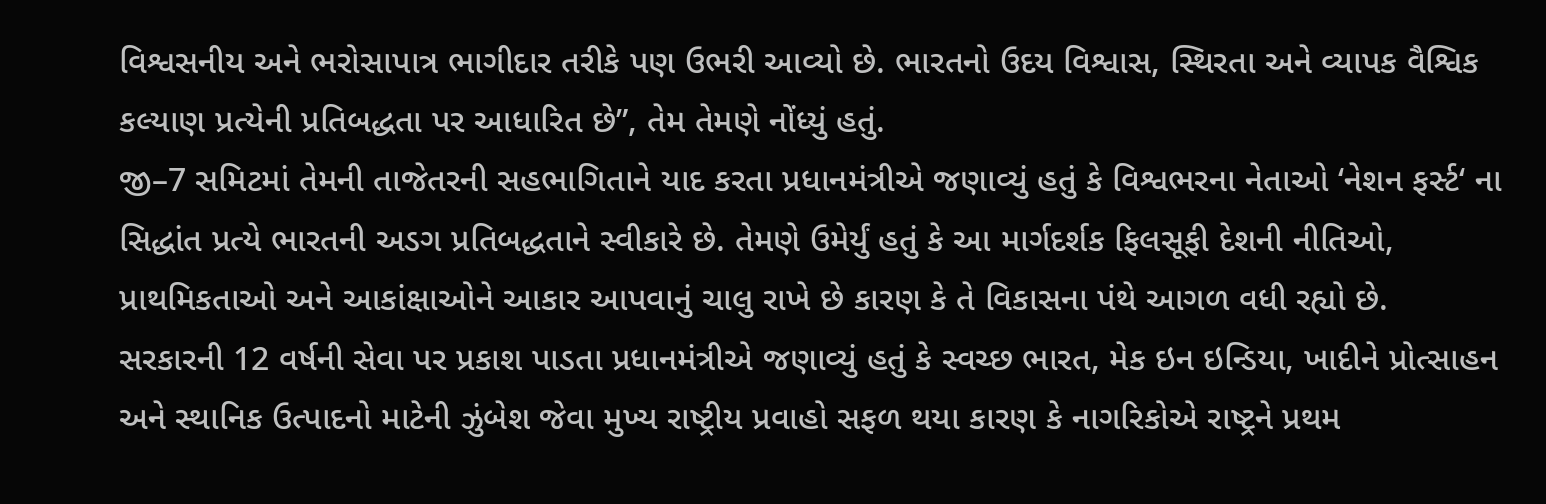વિશ્વસનીય અને ભરોસાપાત્ર ભાગીદાર તરીકે પણ ઉભરી આવ્યો છે. ભારતનો ઉદય વિશ્વાસ, સ્થિરતા અને વ્યાપક વૈશ્વિક કલ્યાણ પ્રત્યેની પ્રતિબદ્ધતા પર આધારિત છે”, તેમ તેમણે નોંધ્યું હતું.
જી–7 સમિટમાં તેમની તાજેતરની સહભાગિતાને યાદ કરતા પ્રધાનમંત્રીએ જણાવ્યું હતું કે વિશ્વભરના નેતાઓ ‘નેશન ફર્સ્ટ‘ ના સિદ્ધાંત પ્રત્યે ભારતની અડગ પ્રતિબદ્ધતાને સ્વીકારે છે. તેમણે ઉમેર્યું હતું કે આ માર્ગદર્શક ફિલસૂફી દેશની નીતિઓ, પ્રાથમિકતાઓ અને આકાંક્ષાઓને આકાર આપવાનું ચાલુ રાખે છે કારણ કે તે વિકાસના પંથે આગળ વધી રહ્યો છે.
સરકારની 12 વર્ષની સેવા પર પ્રકાશ પાડતા પ્રધાનમંત્રીએ જણાવ્યું હતું કે સ્વચ્છ ભારત, મેક ઇન ઇન્ડિયા, ખાદીને પ્રોત્સાહન અને સ્થાનિક ઉત્પાદનો માટેની ઝુંબેશ જેવા મુખ્ય રાષ્ટ્રીય પ્રવાહો સફળ થયા કારણ કે નાગરિકોએ રાષ્ટ્રને પ્રથમ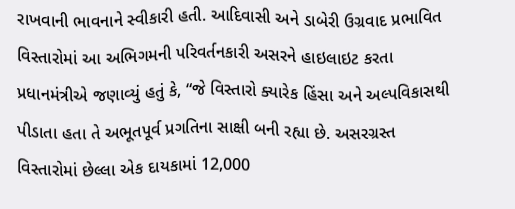રાખવાની ભાવનાને સ્વીકારી હતી. આદિવાસી અને ડાબેરી ઉગ્રવાદ પ્રભાવિત વિસ્તારોમાં આ અભિગમની પરિવર્તનકારી અસરને હાઇલાઇટ કરતા પ્રધાનમંત્રીએ જણાવ્યું હતું કે, “જે વિસ્તારો ક્યારેક હિંસા અને અલ્પવિકાસથી પીડાતા હતા તે અભૂતપૂર્વ પ્રગતિના સાક્ષી બની રહ્યા છે. અસરગ્રસ્ત વિસ્તારોમાં છેલ્લા એક દાયકામાં 12,000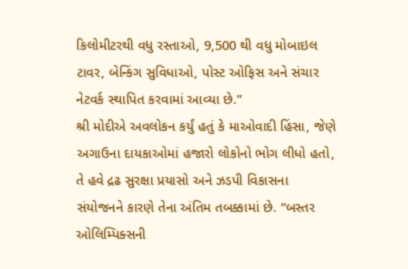કિલોમીટરથી વધુ રસ્તાઓ, 9,500 થી વધુ મોબાઇલ ટાવર, બેન્કિંગ સુવિધાઓ, પોસ્ટ ઓફિસ અને સંચાર નેટવર્ક સ્થાપિત કરવામાં આવ્યા છે.”
શ્રી મોદીએ અવલોકન કર્યું હતું કે માઓવાદી હિંસા, જેણે અગાઉના દાયકાઓમાં હજારો લોકોનો ભોગ લીધો હતો, તે હવે દ્રઢ સુરક્ષા પ્રયાસો અને ઝડપી વિકાસના સંયોજનને કારણે તેના અંતિમ તબક્કામાં છે. “બસ્તર ઓલિમ્પિક્સની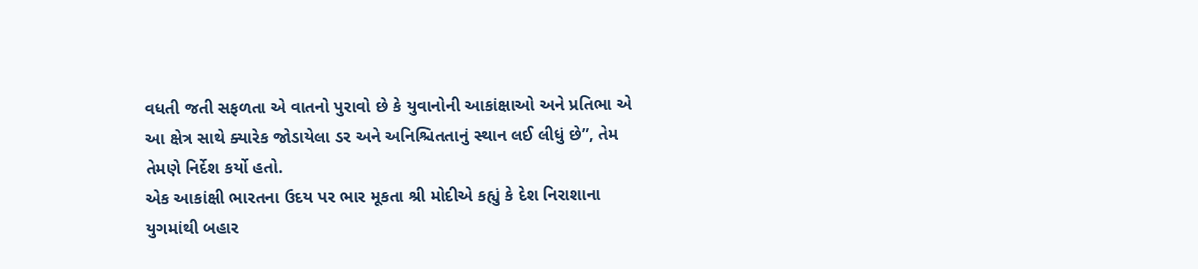વધતી જતી સફળતા એ વાતનો પુરાવો છે કે યુવાનોની આકાંક્ષાઓ અને પ્રતિભા એ આ ક્ષેત્ર સાથે ક્યારેક જોડાયેલા ડર અને અનિશ્ચિતતાનું સ્થાન લઈ લીધું છે”, તેમ તેમણે નિર્દેશ કર્યો હતો.
એક આકાંક્ષી ભારતના ઉદય પર ભાર મૂકતા શ્રી મોદીએ કહ્યું કે દેશ નિરાશાના યુગમાંથી બહાર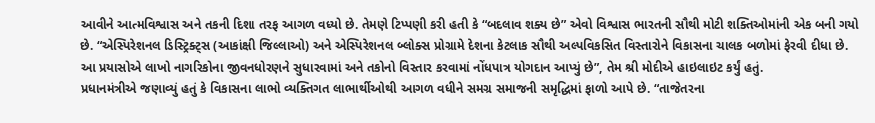આવીને આત્મવિશ્વાસ અને તકની દિશા તરફ આગળ વધ્યો છે. તેમણે ટિપ્પણી કરી હતી કે “બદલાવ શક્ય છે” એવો વિશ્વાસ ભારતની સૌથી મોટી શક્તિઓમાંની એક બની ગયો છે. “એસ્પિરેશનલ ડિસ્ટ્રિક્ટ્સ (આકાંક્ષી જિલ્લાઓ) અને એસ્પિરેશનલ બ્લોક્સ પ્રોગ્રામે દેશના કેટલાક સૌથી અલ્પવિકસિત વિસ્તારોને વિકાસના ચાલક બળોમાં ફેરવી દીધા છે. આ પ્રયાસોએ લાખો નાગરિકોના જીવનધોરણને સુધારવામાં અને તકોનો વિસ્તાર કરવામાં નોંધપાત્ર યોગદાન આપ્યું છે”, તેમ શ્રી મોદીએ હાઇલાઇટ કર્યું હતું.
પ્રધાનમંત્રીએ જણાવ્યું હતું કે વિકાસના લાભો વ્યક્તિગત લાભાર્થીઓથી આગળ વધીને સમગ્ર સમાજની સમૃદ્ધિમાં ફાળો આપે છે. “તાજેતરના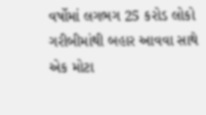વર્ષોમાં લગભગ 25 કરોડ લોકો ગરીબીમાંથી બહાર આવવા સાથે એક મોટા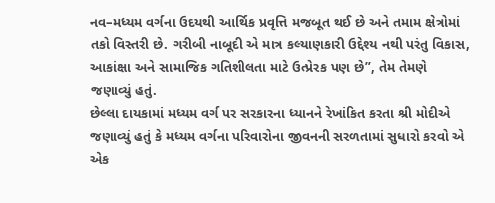નવ–મધ્યમ વર્ગના ઉદયથી આર્થિક પ્રવૃત્તિ મજબૂત થઈ છે અને તમામ ક્ષેત્રોમાં તકો વિસ્તરી છે. ગરીબી નાબૂદી એ માત્ર કલ્યાણકારી ઉદ્દેશ્ય નથી પરંતુ વિકાસ, આકાંક્ષા અને સામાજિક ગતિશીલતા માટે ઉત્પ્રેરક પણ છે”, તેમ તેમણે જણાવ્યું હતું.
છેલ્લા દાયકામાં મધ્યમ વર્ગ પર સરકારના ધ્યાનને રેખાંકિત કરતા શ્રી મોદીએ જણાવ્યું હતું કે મધ્યમ વર્ગના પરિવારોના જીવનની સરળતામાં સુધારો કરવો એ એક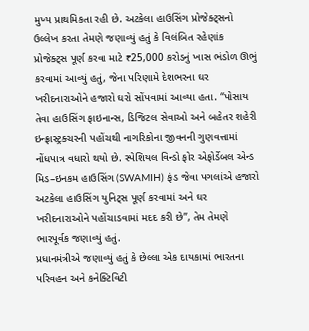મુખ્ય પ્રાથમિકતા રહી છે. અટકેલા હાઉસિંગ પ્રોજેક્ટ્સનો ઉલ્લેખ કરતા તેમણે જણાવ્યું હતું કે વિલંબિત રહેણાંક પ્રોજેક્ટ્સ પૂર્ણ કરવા માટે ₹25,000 કરોડનું ખાસ ભંડોળ ઊભું કરવામાં આવ્યું હતું, જેના પરિણામે દેશભરના ઘર ખરીદનારાઓને હજારો ઘરો સોંપવામાં આવ્યા હતા. “પોસાય તેવા હાઉસિંગ ફાઇનાન્સ, ડિજિટલ સેવાઓ અને બહેતર શહેરી ઇન્ફ્રાસ્ટ્રક્ચરની પહોંચથી નાગરિકોના જીવનની ગુણવત્તામાં નોંધપાત્ર વધારો થયો છે. સ્પેશિયલ વિન્ડો ફોર એફોર્ડેબલ એન્ડ મિડ–ઇનકમ હાઉસિંગ (SWAMIH) ફંડ જેવા પગલાંએ હજારો અટકેલા હાઉસિંગ યુનિટ્સ પૂર્ણ કરવામાં અને ઘર ખરીદનારાઓને પહોંચાડવામાં મદદ કરી છે”, તેમ તેમણે ભારપૂર્વક જણાવ્યું હતું.
પ્રધાનમંત્રીએ જણાવ્યું હતું કે છેલ્લા એક દાયકામાં ભારતના પરિવહન અને કનેક્ટિવિટી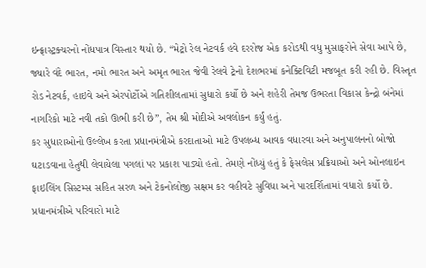ઇન્ફ્રાસ્ટ્રક્ચરનો નોંધપાત્ર વિસ્તાર થયો છે. “મેટ્રો રેલ નેટવર્ક હવે દરરોજ એક કરોડથી વધુ મુસાફરોને સેવા આપે છે, જ્યારે વંદે ભારત, નમો ભારત અને અમૃત ભારત જેવી રેલવે ટ્રેનો દેશભરમાં કનેક્ટિવિટી મજબૂત કરી રહી છે. વિસ્તૃત રોડ નેટવર્ક, હાઇવે અને એરપોર્ટોએ ગતિશીલતામાં સુધારો કર્યો છે અને શહેરી તેમજ ઉભરતા વિકાસ કેન્દ્રો બંનેમાં નાગરિકો માટે નવી તકો ઊભી કરી છે”, તેમ શ્રી મોદીએ અવલોકન કર્યું હતું.
કર સુધારાઓનો ઉલ્લેખ કરતા પ્રધાનમંત્રીએ કરદાતાઓ માટે ઉપલબ્ધ આવક વધારવા અને અનુપાલનનો બોજો ઘટાડવાના હેતુથી લેવાયેલા પગલાં પર પ્રકાશ પાડ્યો હતો. તેમણે નોંધ્યું હતું કે ફેસલેસ પ્રક્રિયાઓ અને ઓનલાઇન ફાઇલિંગ સિસ્ટમ્સ સહિત સરળ અને ટેકનોલોજી સક્ષમ કર વહીવટે સુવિધા અને પારદર્શિતામાં વધારો કર્યો છે.
પ્રધાનમંત્રીએ પરિવારો માટે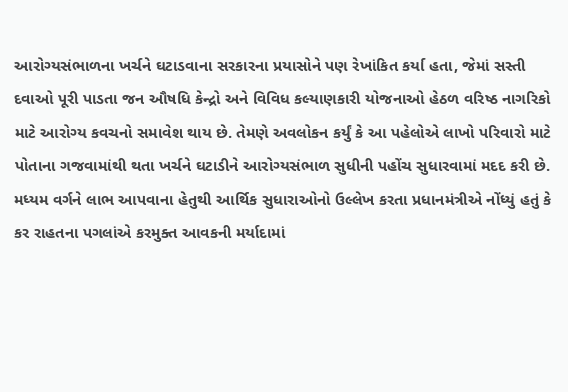આરોગ્યસંભાળના ખર્ચને ઘટાડવાના સરકારના પ્રયાસોને પણ રેખાંકિત કર્યા હતા, જેમાં સસ્તી દવાઓ પૂરી પાડતા જન ઔષધિ કેન્દ્રો અને વિવિધ કલ્યાણકારી યોજનાઓ હેઠળ વરિષ્ઠ નાગરિકો માટે આરોગ્ય કવચનો સમાવેશ થાય છે. તેમણે અવલોકન કર્યું કે આ પહેલોએ લાખો પરિવારો માટે પોતાના ગજવામાંથી થતા ખર્ચને ઘટાડીને આરોગ્યસંભાળ સુધીની પહોંચ સુધારવામાં મદદ કરી છે.
મધ્યમ વર્ગને લાભ આપવાના હેતુથી આર્થિક સુધારાઓનો ઉલ્લેખ કરતા પ્રધાનમંત્રીએ નોંધ્યું હતું કે કર રાહતના પગલાંએ કરમુક્ત આવકની મર્યાદામાં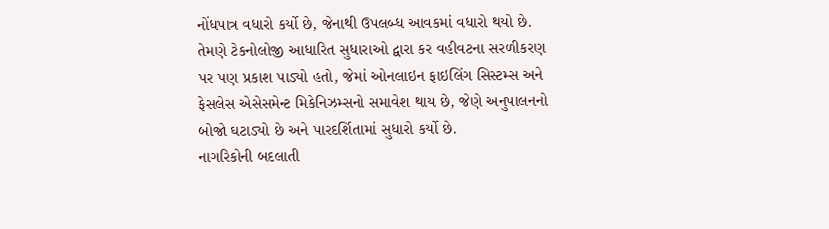નોંધપાત્ર વધારો કર્યો છે, જેનાથી ઉપલબ્ધ આવકમાં વધારો થયો છે. તેમણે ટેકનોલોજી આધારિત સુધારાઓ દ્વારા કર વહીવટના સરળીકરણ પર પણ પ્રકાશ પાડ્યો હતો, જેમાં ઓનલાઇન ફાઇલિંગ સિસ્ટમ્સ અને ફેસલેસ એસેસમેન્ટ મિકેનિઝમ્સનો સમાવેશ થાય છે, જેણે અનુપાલનનો બોજો ઘટાડ્યો છે અને પારદર્શિતામાં સુધારો કર્યો છે.
નાગરિકોની બદલાતી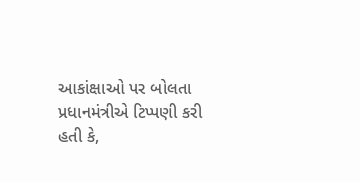આકાંક્ષાઓ પર બોલતા પ્રધાનમંત્રીએ ટિપ્પણી કરી હતી કે,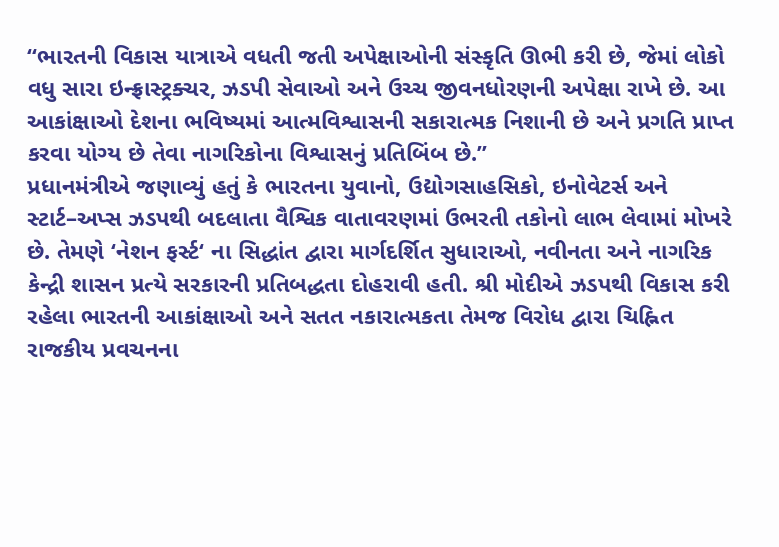“ભારતની વિકાસ યાત્રાએ વધતી જતી અપેક્ષાઓની સંસ્કૃતિ ઊભી કરી છે, જેમાં લોકો વધુ સારા ઇન્ફ્રાસ્ટ્રક્ચર, ઝડપી સેવાઓ અને ઉચ્ચ જીવનધોરણની અપેક્ષા રાખે છે. આ આકાંક્ષાઓ દેશના ભવિષ્યમાં આત્મવિશ્વાસની સકારાત્મક નિશાની છે અને પ્રગતિ પ્રાપ્ત કરવા યોગ્ય છે તેવા નાગરિકોના વિશ્વાસનું પ્રતિબિંબ છે.”
પ્રધાનમંત્રીએ જણાવ્યું હતું કે ભારતના યુવાનો, ઉદ્યોગસાહસિકો, ઇનોવેટર્સ અને સ્ટાર્ટ–અપ્સ ઝડપથી બદલાતા વૈશ્વિક વાતાવરણમાં ઉભરતી તકોનો લાભ લેવામાં મોખરે છે. તેમણે ‘નેશન ફર્સ્ટ‘ ના સિદ્ધાંત દ્વારા માર્ગદર્શિત સુધારાઓ, નવીનતા અને નાગરિક કેન્દ્રી શાસન પ્રત્યે સરકારની પ્રતિબદ્ધતા દોહરાવી હતી. શ્રી મોદીએ ઝડપથી વિકાસ કરી રહેલા ભારતની આકાંક્ષાઓ અને સતત નકારાત્મકતા તેમજ વિરોધ દ્વારા ચિહ્નિત રાજકીય પ્રવચનના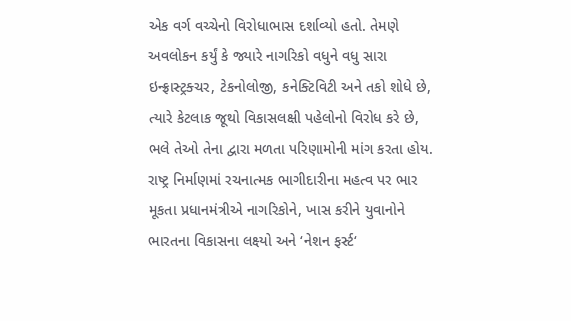એક વર્ગ વચ્ચેનો વિરોધાભાસ દર્શાવ્યો હતો. તેમણે અવલોકન કર્યું કે જ્યારે નાગરિકો વધુને વધુ સારા ઇન્ફ્રાસ્ટ્રક્ચર, ટેકનોલોજી, કનેક્ટિવિટી અને તકો શોધે છે, ત્યારે કેટલાક જૂથો વિકાસલક્ષી પહેલોનો વિરોધ કરે છે, ભલે તેઓ તેના દ્વારા મળતા પરિણામોની માંગ કરતા હોય. રાષ્ટ્ર નિર્માણમાં રચનાત્મક ભાગીદારીના મહત્વ પર ભાર મૂકતા પ્રધાનમંત્રીએ નાગરિકોને, ખાસ કરીને યુવાનોને ભારતના વિકાસના લક્ષ્યો અને ‘નેશન ફર્સ્ટ‘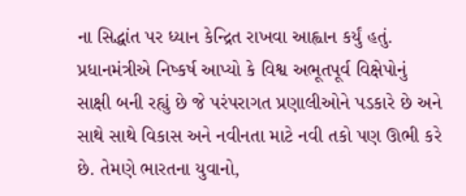ના સિદ્ધાંત પર ધ્યાન કેન્દ્રિત રાખવા આહ્વાન કર્યું હતું.
પ્રધાનમંત્રીએ નિષ્કર્ષ આપ્યો કે વિશ્વ અભૂતપૂર્વ વિક્ષેપોનું સાક્ષી બની રહ્યું છે જે પરંપરાગત પ્રણાલીઓને પડકારે છે અને સાથે સાથે વિકાસ અને નવીનતા માટે નવી તકો પણ ઊભી કરે છે. તેમણે ભારતના યુવાનો,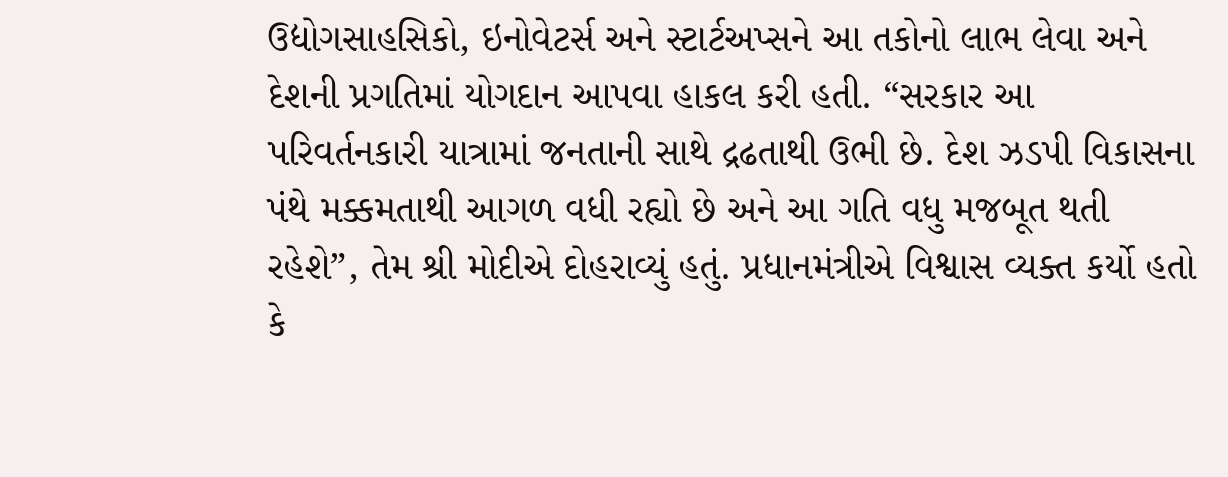ઉદ્યોગસાહસિકો, ઇનોવેટર્સ અને સ્ટાર્ટઅપ્સને આ તકોનો લાભ લેવા અને દેશની પ્રગતિમાં યોગદાન આપવા હાકલ કરી હતી. “સરકાર આ પરિવર્તનકારી યાત્રામાં જનતાની સાથે દ્રઢતાથી ઉભી છે. દેશ ઝડપી વિકાસના પંથે મક્કમતાથી આગળ વધી રહ્યો છે અને આ ગતિ વધુ મજબૂત થતી રહેશે”, તેમ શ્રી મોદીએ દોહરાવ્યું હતું. પ્રધાનમંત્રીએ વિશ્વાસ વ્યક્ત કર્યો હતો કે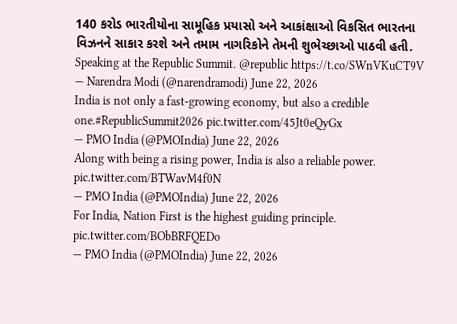140 કરોડ ભારતીયોના સામૂહિક પ્રયાસો અને આકાંક્ષાઓ વિકસિત ભારતના વિઝનને સાકાર કરશે અને તમામ નાગરિકોને તેમની શુભેચ્છાઓ પાઠવી હતી.
Speaking at the Republic Summit. @republic https://t.co/SWnVKuCT9V
— Narendra Modi (@narendramodi) June 22, 2026
India is not only a fast-growing economy, but also a credible one.#RepublicSummit2026 pic.twitter.com/45Jt0eQyGx
— PMO India (@PMOIndia) June 22, 2026
Along with being a rising power, India is also a reliable power. pic.twitter.com/BTWavM4f0N
— PMO India (@PMOIndia) June 22, 2026
For India, Nation First is the highest guiding principle. pic.twitter.com/BObBRFQEDo
— PMO India (@PMOIndia) June 22, 2026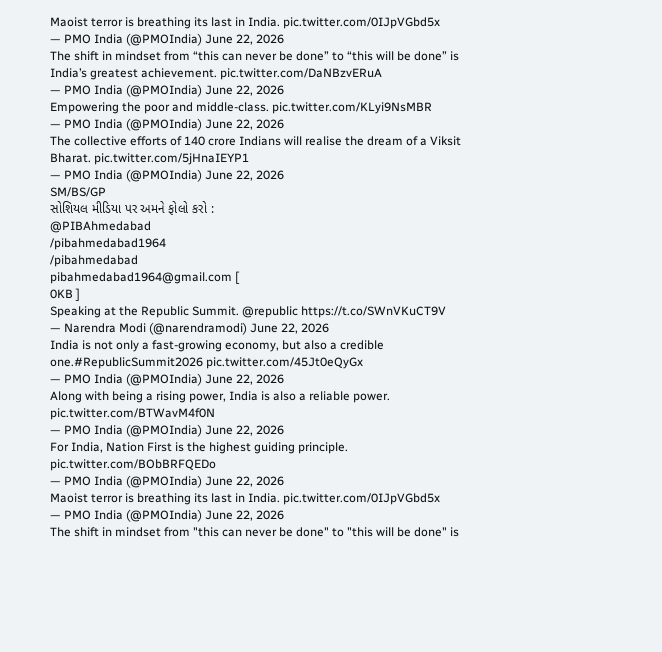Maoist terror is breathing its last in India. pic.twitter.com/0IJpVGbd5x
— PMO India (@PMOIndia) June 22, 2026
The shift in mindset from “this can never be done” to “this will be done” is India’s greatest achievement. pic.twitter.com/DaNBzvERuA
— PMO India (@PMOIndia) June 22, 2026
Empowering the poor and middle-class. pic.twitter.com/KLyi9NsMBR
— PMO India (@PMOIndia) June 22, 2026
The collective efforts of 140 crore Indians will realise the dream of a Viksit Bharat. pic.twitter.com/5jHnaIEYP1
— PMO India (@PMOIndia) June 22, 2026
SM/BS/GP
સોશિયલ મીડિયા પર અમને ફોલો કરો :
@PIBAhmedabad
/pibahmedabad1964
/pibahmedabad
pibahmedabad1964@gmail.com [
0KB ]
Speaking at the Republic Summit. @republic https://t.co/SWnVKuCT9V
— Narendra Modi (@narendramodi) June 22, 2026
India is not only a fast-growing economy, but also a credible one.#RepublicSummit2026 pic.twitter.com/45Jt0eQyGx
— PMO India (@PMOIndia) June 22, 2026
Along with being a rising power, India is also a reliable power. pic.twitter.com/BTWavM4f0N
— PMO India (@PMOIndia) June 22, 2026
For India, Nation First is the highest guiding principle. pic.twitter.com/BObBRFQEDo
— PMO India (@PMOIndia) June 22, 2026
Maoist terror is breathing its last in India. pic.twitter.com/0IJpVGbd5x
— PMO India (@PMOIndia) June 22, 2026
The shift in mindset from "this can never be done" to "this will be done" is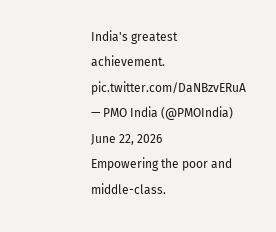India's greatest achievement. pic.twitter.com/DaNBzvERuA
— PMO India (@PMOIndia) June 22, 2026
Empowering the poor and middle-class.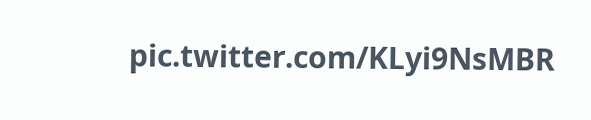pic.twitter.com/KLyi9NsMBR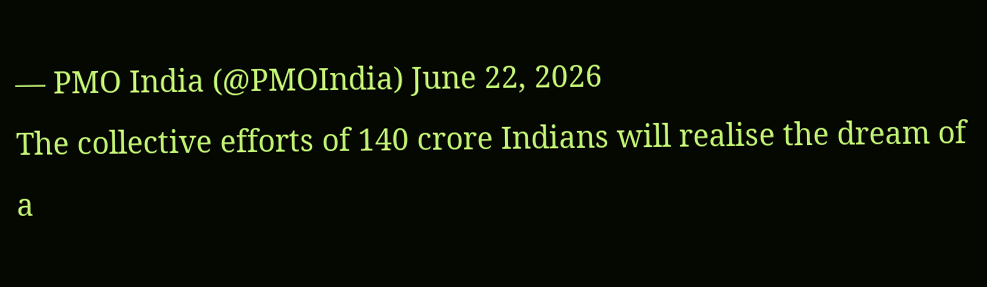— PMO India (@PMOIndia) June 22, 2026
The collective efforts of 140 crore Indians will realise the dream of a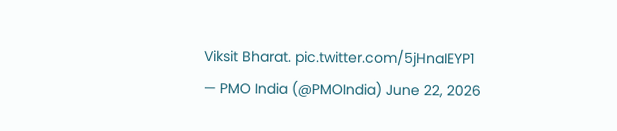Viksit Bharat. pic.twitter.com/5jHnaIEYP1
— PMO India (@PMOIndia) June 22, 2026